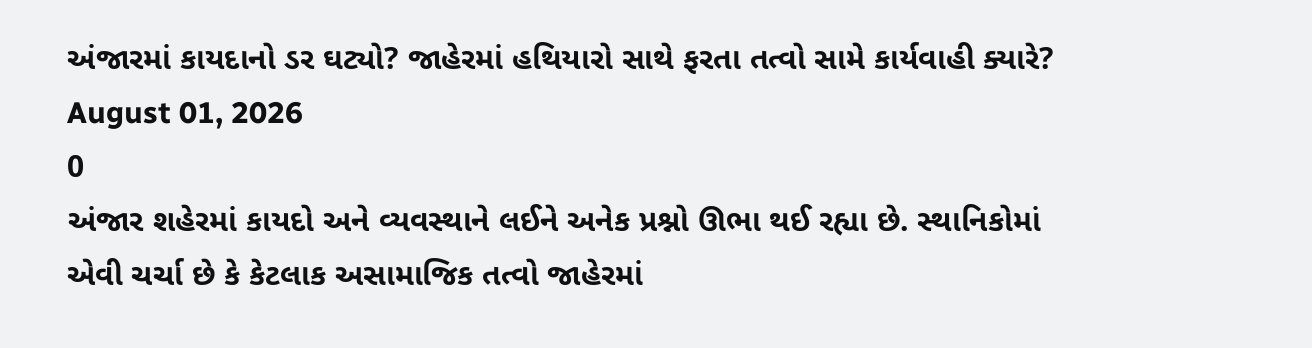અંજારમાં કાયદાનો ડર ઘટ્યો? જાહેરમાં હથિયારો સાથે ફરતા તત્વો સામે કાર્યવાહી ક્યારે?
August 01, 2026
0
અંજાર શહેરમાં કાયદો અને વ્યવસ્થાને લઈને અનેક પ્રશ્નો ઊભા થઈ રહ્યા છે. સ્થાનિકોમાં એવી ચર્ચા છે કે કેટલાક અસામાજિક તત્વો જાહેરમાં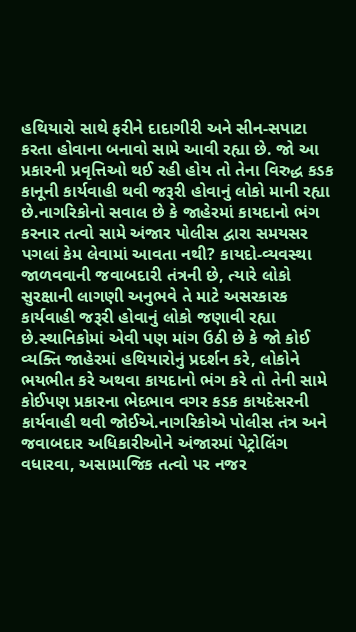હથિયારો સાથે ફરીને દાદાગીરી અને સીન-સપાટા કરતા હોવાના બનાવો સામે આવી રહ્યા છે. જો આ પ્રકારની પ્રવૃત્તિઓ થઈ રહી હોય તો તેના વિરુદ્ધ કડક કાનૂની કાર્યવાહી થવી જરૂરી હોવાનું લોકો માની રહ્યા છે.નાગરિકોનો સવાલ છે કે જાહેરમાં કાયદાનો ભંગ કરનાર તત્વો સામે અંજાર પોલીસ દ્વારા સમયસર પગલાં કેમ લેવામાં આવતા નથી? કાયદો-વ્યવસ્થા જાળવવાની જવાબદારી તંત્રની છે, ત્યારે લોકો સુરક્ષાની લાગણી અનુભવે તે માટે અસરકારક કાર્યવાહી જરૂરી હોવાનું લોકો જણાવી રહ્યા છે.સ્થાનિકોમાં એવી પણ માંગ ઉઠી છે કે જો કોઈ વ્યક્તિ જાહેરમાં હથિયારોનું પ્રદર્શન કરે, લોકોને ભયભીત કરે અથવા કાયદાનો ભંગ કરે તો તેની સામે કોઈપણ પ્રકારના ભેદભાવ વગર કડક કાયદેસરની કાર્યવાહી થવી જોઈએ.નાગરિકોએ પોલીસ તંત્ર અને જવાબદાર અધિકારીઓને અંજારમાં પેટ્રોલિંગ વધારવા, અસામાજિક તત્વો પર નજર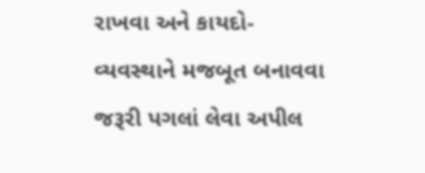રાખવા અને કાયદો-વ્યવસ્થાને મજબૂત બનાવવા જરૂરી પગલાં લેવા અપીલ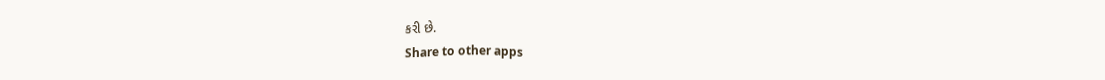કરી છે.
Share to other apps